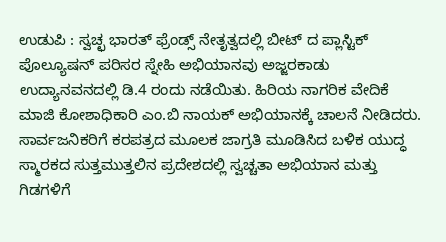ಉಡುಪಿ : ಸ್ವಚ್ಛ ಭಾರತ್ ಫ್ರೆಂಡ್ಸ್ ನೇತೃತ್ವದಲ್ಲಿ ಬೀಟ್ ದ ಪ್ಲಾಸ್ಟಿಕ್ ಪೊಲ್ಯೂಷನ್ ಪರಿಸರ ಸ್ನೇಹಿ ಅಭಿಯಾನವು ಅಜ್ಜರಕಾಡು ಉದ್ಯಾನವನದಲ್ಲಿ ಡಿ.4 ರಂದು ನಡೆಯಿತು. ಹಿರಿಯ ನಾಗರಿಕ ವೇದಿಕೆ ಮಾಜಿ ಕೋಶಾಧಿಕಾರಿ ಎಂ.ಬಿ ನಾಯಕ್ ಅಭಿಯಾನಕ್ಕೆ ಚಾಲನೆ ನೀಡಿದರು. ಸಾರ್ವಜನಿಕರಿಗೆ ಕರಪತ್ರದ ಮೂಲಕ ಜಾಗ್ರತಿ ಮೂಡಿಸಿದ ಬಳಿಕ ಯುದ್ಧ ಸ್ಮಾರಕದ ಸುತ್ತಮುತ್ತಲಿನ ಪ್ರದೇಶದಲ್ಲಿ ಸ್ವಚ್ಚತಾ ಅಭಿಯಾನ ಮತ್ತು ಗಿಡಗಳಿಗೆ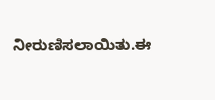ನೀರುಣಿಸಲಾಯಿತು.ಈ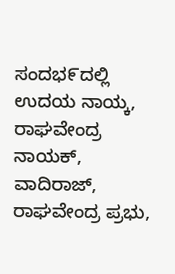ಸಂದಭ೯ದಲ್ಲಿ ಉದಯ ನಾಯ್ಕ, ರಾಘವೇಂದ್ರ ನಾಯಕ್, ವಾದಿರಾಜ್, ರಾಘವೇಂದ್ರ ಪ್ರಭು,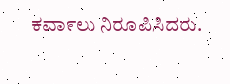ಕವಾ೯ಲು ನಿರೂಪಿಸಿದರು.